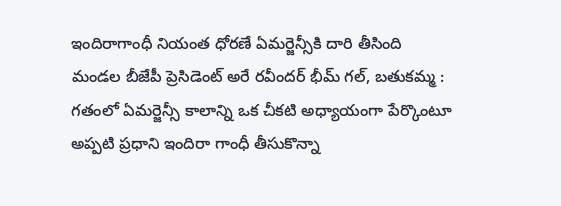ఇందిరాగాంధీ నియంత ధోరణే ఏమర్జెన్సీకి దారి తీసింది
మండల బీజేపీ ప్రెసిడెంట్ అరే రవీందర్ భీమ్ గల్, బతుకమ్మ : గతంలో ఏమర్జెన్సీ కాలాన్ని ఒక చీకటి అధ్యాయంగా పేర్కొంటూ అప్పటి ప్రధాని ఇందిరా గాంధీ తీసుకొన్నా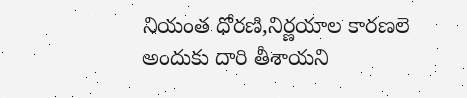నియంత ధోరణి,నిర్ణయాల కారణలె అందుకు దారి తీశాయని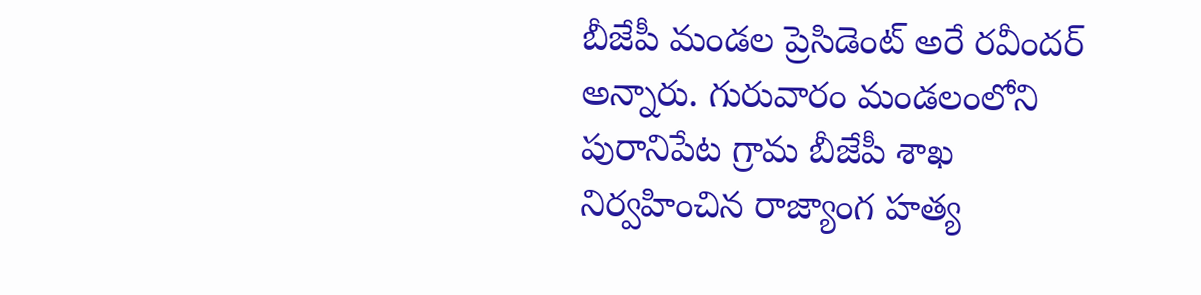బీజేపీ మండల ప్రెసిడెంట్ అరే రవీందర్ అన్నారు. గురువారం మండలంలోని పురానిపేట గ్రామ బీజేపీ శాఖ నిర్వహించిన రాజ్యాంగ హత్య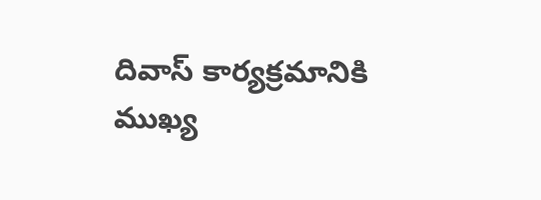దివాస్ కార్యక్రమానికి ముఖ్య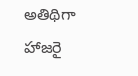అతిథిగా హాజరై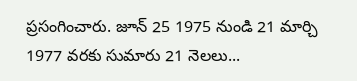ప్రసంగించారు. జూన్ 25 1975 నుండి 21 మార్చి 1977 వరకు సుమారు 21 నెలలు...